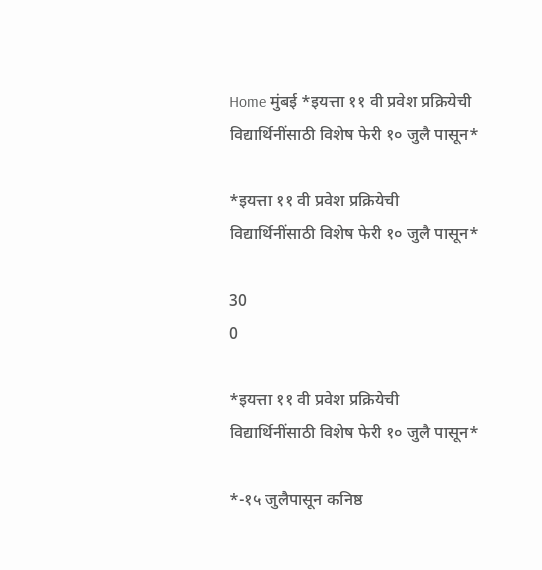Home मुंबई *इयत्ता ११ वी प्रवेश प्रक्रियेची विद्यार्थिनींसाठी विशेष फेरी १० जुलै पासून*

*इयत्ता ११ वी प्रवेश प्रक्रियेची विद्यार्थिनींसाठी विशेष फेरी १० जुलै पासून*

30
0

*इयत्ता ११ वी प्रवेश प्रक्रियेची विद्यार्थिनींसाठी विशेष फेरी १० जुलै पासून*

*-१५ जुलैपासून कनिष्ठ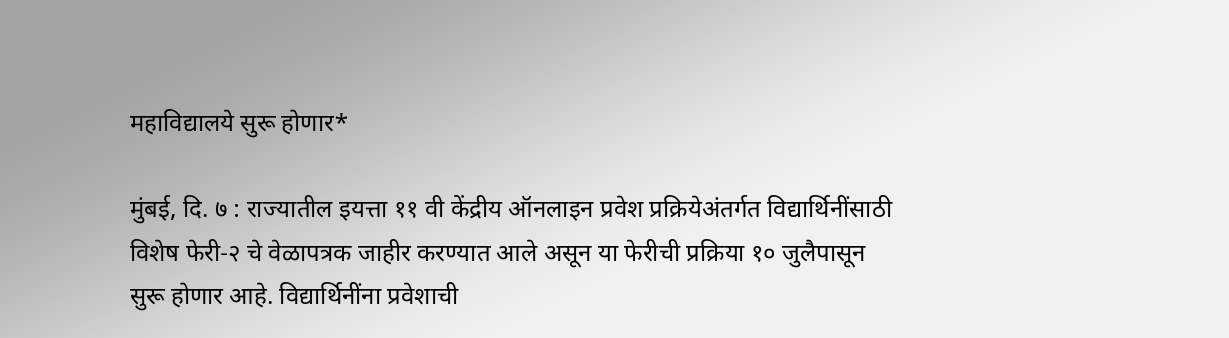महाविद्यालये सुरू होणार*

मुंबई, दि. ७ : राज्यातील इयत्ता ११ वी केंद्रीय ऑनलाइन प्रवेश प्रक्रियेअंतर्गत विद्यार्थिनींसाठी विशेष फेरी-२ चे वेळापत्रक जाहीर करण्यात आले असून या फेरीची प्रक्रिया १० जुलैपासून सुरू होणार आहे. विद्यार्थिनींना प्रवेशाची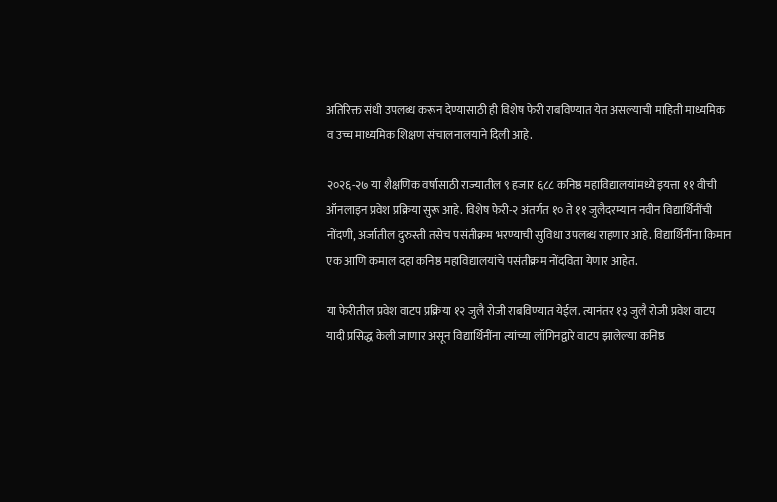अतिरिक्त संधी उपलब्ध करून देण्यासाठी ही विशेष फेरी राबविण्यात येत असल्याची माहिती माध्यमिक व उच्च माध्यमिक शिक्षण संचालनालयाने दिली आहे.

२०२६-२७ या शैक्षणिक वर्षासाठी राज्यातील ९ हजार ६८८ कनिष्ठ महाविद्यालयांमध्ये इयत्ता ११ वीची ऑनलाइन प्रवेश प्रक्रिया सुरू आहे. विशेष फेरी-२ अंतर्गत १० ते ११ जुलैदरम्यान नवीन विद्यार्थिनींची नोंदणी, अर्जातील दुरुस्ती तसेच पसंतीक्रम भरण्याची सुविधा उपलब्ध राहणार आहे. विद्यार्थिनींना किमान एक आणि कमाल दहा कनिष्ठ महाविद्यालयांचे पसंतीक्रम नोंदविता येणार आहेत.

या फेरीतील प्रवेश वाटप प्रक्रिया १२ जुलै रोजी राबविण्यात येईल. त्यानंतर १३ जुलै रोजी प्रवेश वाटप यादी प्रसिद्ध केली जाणार असून विद्यार्थिनींना त्यांच्या लॉगिनद्वारे वाटप झालेल्या कनिष्ठ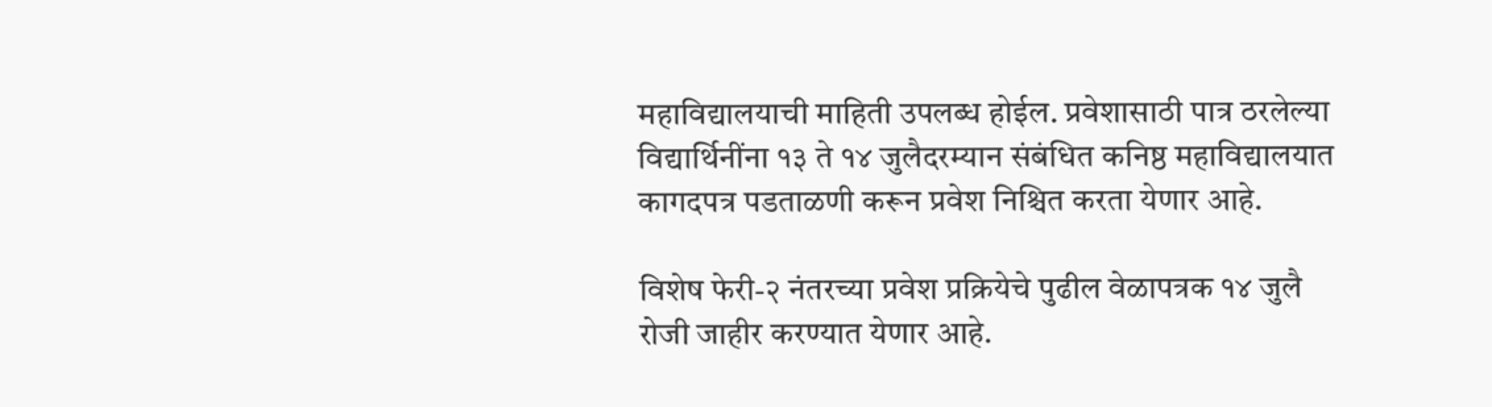महाविद्यालयाची माहिती उपलब्ध होईल. प्रवेशासाठी पात्र ठरलेल्या विद्यार्थिनींना १३ ते १४ जुलैदरम्यान संबंधित कनिष्ठ महाविद्यालयात कागदपत्र पडताळणी करून प्रवेश निश्चित करता येणार आहे.

विशेष फेरी-२ नंतरच्या प्रवेश प्रक्रियेचे पुढील वेळापत्रक १४ जुलै रोजी जाहीर करण्यात येणार आहे.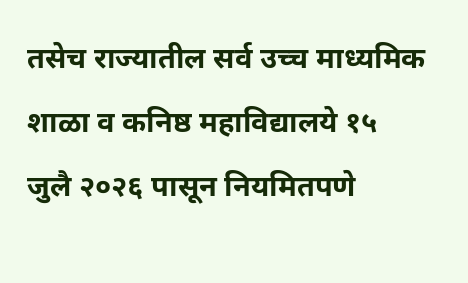तसेच राज्यातील सर्व उच्च माध्यमिक शाळा व कनिष्ठ महाविद्यालये १५ जुलै २०२६ पासून नियमितपणे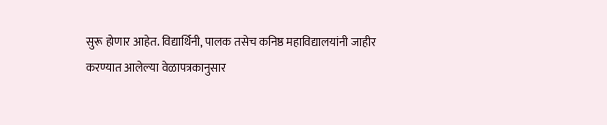सुरू होणार आहेत. विद्यार्थिनी, पालक तसेच कनिष्ठ महाविद्यालयांनी जाहीर करण्यात आलेल्या वेळापत्रकानुसार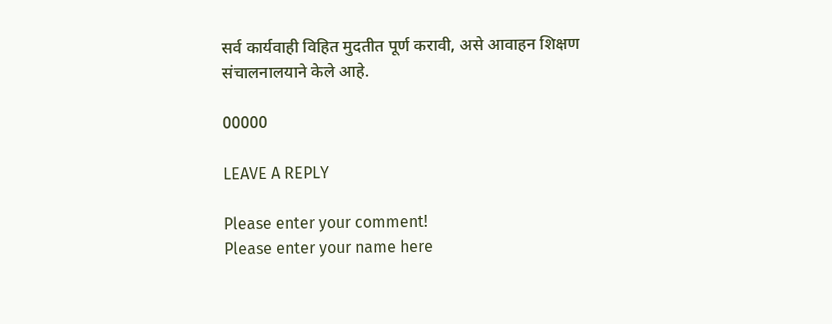सर्व कार्यवाही विहित मुदतीत पूर्ण करावी, असे आवाहन शिक्षण संचालनालयाने केले आहे.

00000

LEAVE A REPLY

Please enter your comment!
Please enter your name here